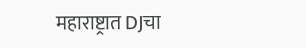महाराष्ट्रात DJचा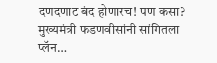दणदणाट बंद होणारच! पण कसा? मुख्यमंत्री फडणवीसांनी सांगितला प्लॅन…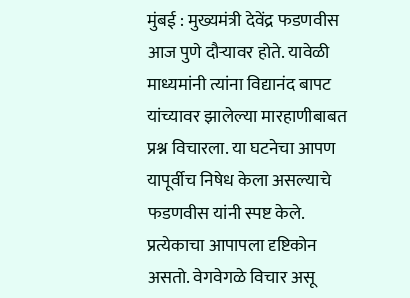मुंबई : मुख्यमंत्री देवेंद्र फडणवीस आज पुणे दौऱ्यावर होते. यावेळी माध्यमांनी त्यांना विद्यानंद बापट यांच्यावर झालेल्या मारहाणीबाबत प्रश्न विचारला. या घटनेचा आपण यापूर्वीच निषेध केला असल्याचे फडणवीस यांनी स्पष्ट केले.
प्रत्येकाचा आपापला दृष्टिकोन असतो. वेगवेगळे विचार असू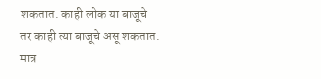शकतात. काही लोक या बाजूचे तर काही त्या बाजूचे असू शकतात. मात्र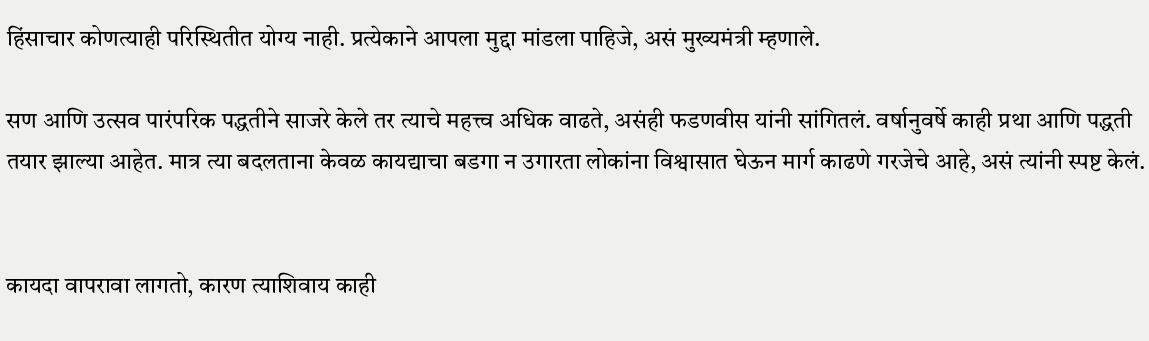हिंसाचार कोणत्याही परिस्थितीत योग्य नाही. प्रत्येकाने आपला मुद्दा मांडला पाहिजे, असं मुख्यमंत्री म्हणाले.

सण आणि उत्सव पारंपरिक पद्धतीने साजरे केले तर त्याचे महत्त्व अधिक वाढते, असंही फडणवीस यांनी सांगितलं. वर्षानुवर्षे काही प्रथा आणि पद्धती तयार झाल्या आहेत. मात्र त्या बदलताना केवळ कायद्याचा बडगा न उगारता लोकांना विश्वासात घेऊन मार्ग काढणे गरजेचे आहे, असं त्यांनी स्पष्ट केलं.


कायदा वापरावा लागतो, कारण त्याशिवाय काही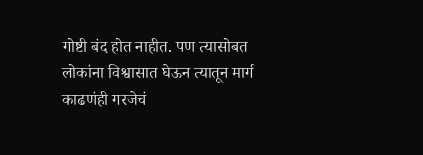गोष्टी बंद होत नाहीत. पण त्यासोबत लोकांना विश्वासात घेऊन त्यातून मार्ग काढणंही गरजेचं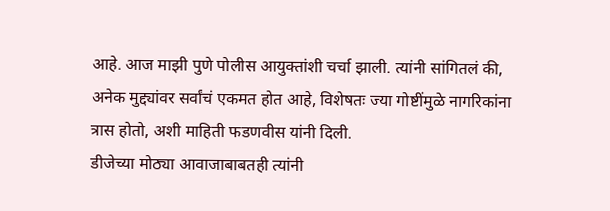आहे. आज माझी पुणे पोलीस आयुक्तांशी चर्चा झाली. त्यांनी सांगितलं की, अनेक मुद्द्यांवर सर्वांचं एकमत होत आहे, विशेषतः ज्या गोष्टींमुळे नागरिकांना त्रास होतो, अशी माहिती फडणवीस यांनी दिली.
डीजेच्या मोठ्या आवाजाबाबतही त्यांनी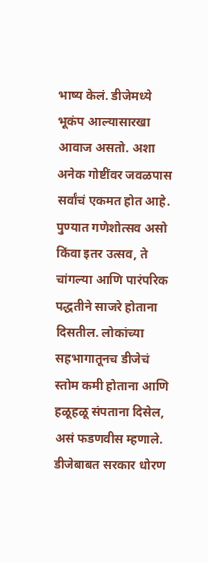भाष्य केलं. डीजेमध्ये भूकंप आल्यासारखा आवाज असतो. अशा अनेक गोष्टींवर जवळपास सर्वांचं एकमत होत आहे. पुण्यात गणेशोत्सव असो किंवा इतर उत्सव, ते चांगल्या आणि पारंपरिक पद्धतीने साजरे होताना दिसतील. लोकांच्या सहभागातूनच डीजेचं स्तोम कमी होताना आणि हळूहळू संपताना दिसेल, असं फडणवीस म्हणाले.
डीजेबाबत सरकार धोरण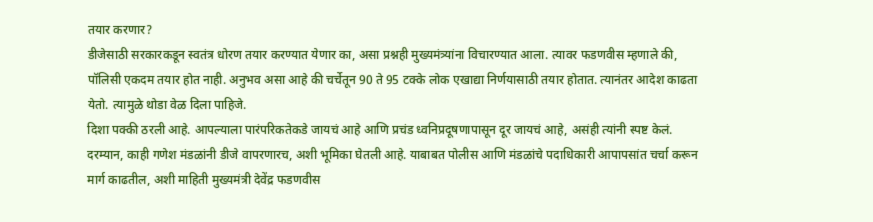तयार करणार?
डीजेसाठी सरकारकडून स्वतंत्र धोरण तयार करण्यात येणार का, असा प्रश्नही मुख्यमंत्र्यांना विचारण्यात आला. त्यावर फडणवीस म्हणाले की, पॉलिसी एकदम तयार होत नाही. अनुभव असा आहे की चर्चेतून 90 ते 95 टक्के लोक एखाद्या निर्णयासाठी तयार होतात. त्यानंतर आदेश काढता येतो. त्यामुळे थोडा वेळ दिला पाहिजे.
दिशा पक्की ठरली आहे. आपल्याला पारंपरिकतेकडे जायचं आहे आणि प्रचंड ध्वनिप्रदूषणापासून दूर जायचं आहे, असंही त्यांनी स्पष्ट केलं.
दरम्यान, काही गणेश मंडळांनी डीजे वापरणारच, अशी भूमिका घेतली आहे. याबाबत पोलीस आणि मंडळांचे पदाधिकारी आपापसांत चर्चा करून मार्ग काढतील, अशी माहिती मुख्यमंत्री देवेंद्र फडणवीस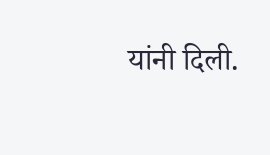यांनी दिली.